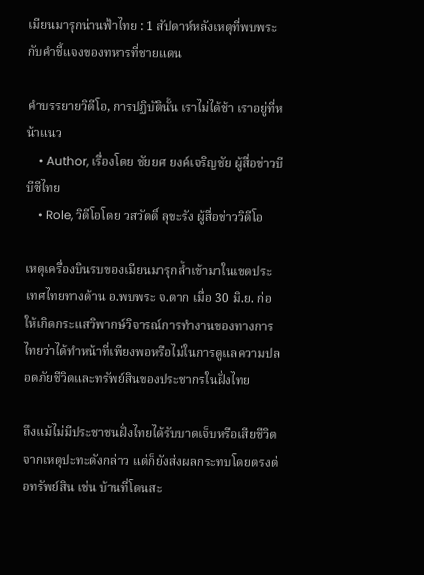เมียนมารุกน่านฟ้าไทย : 1 สัปดาห์หลังเหตุที่พบพระ กับคำชี้แจงของทหารที่ชายแดน

คำบรรยายวิดีโอ, การปฏิบัตินั้น เราไม่ได้ช้า เราอยู่ที่หน้าแนว
    • Author, เรื่องโดย ชัยยศ ยงค์เจริญชัย ผู้สื่อข่าวบีบีซีไทย
    • Role, วิดีโอโดย วสวัตติ์ ลุขะรัง ผู้สื่อข่าววิดีโอ

เหตุเครื่องบินรบของเมียนมารุกล้ำเข้ามาในเขตประเทศไทยทางด้าน อ.พบพระ จ.ตาก เมื่อ 30 มิ.ย. ก่อให้เกิดกระแสวิพากษ์วิจารณ์การทำงานของทางการไทยว่าได้ทำหน้าที่เพียงพอหรือไม่ในการดูแลความปลอดภัยชีวิตและทรัพย์สินของประชากรในฝั่งไทย

ถึงแม้ไม่มีประชาชนฝั่งไทยได้รับบาดเจ็บหรือเสียชีวิตจากเหตุปะทะดังกล่าว แต่ก็ยังส่งผลกระทบโดยตรงต่อทรัพย์สิน เช่น บ้านที่โดนสะ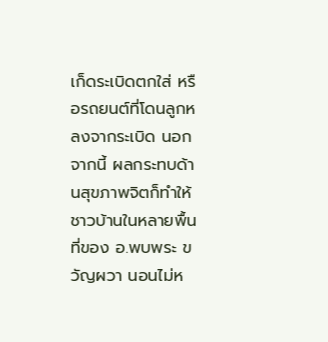เก็ดระเบิดตกใส่ หรือรถยนต์ที่โดนลูกหลงจากระเบิด นอกจากนี้ ผลกระทบด้านสุขภาพจิตก็ทำให้ชาวบ้านในหลายพื้นที่ของ อ.พบพระ ขวัญผวา นอนไม่ห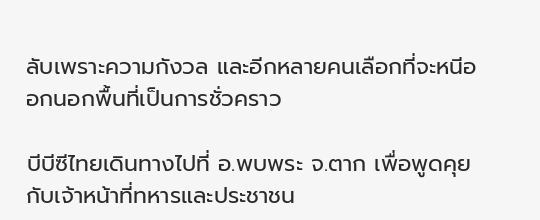ลับเพราะความกังวล และอีกหลายคนเลือกที่จะหนีออกนอกพื้นที่เป็นการชั่วคราว

บีบีซีไทยเดินทางไปที่ อ.พบพระ จ.ตาก เพื่อพูดคุยกับเจ้าหน้าที่ทหารและประชาชน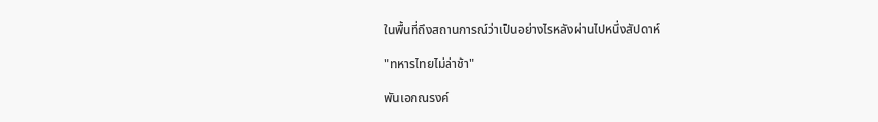ในพื้นที่ถึงสถานการณ์ว่าเป็นอย่างไรหลังผ่านไปหนึ่งสัปดาห์

"ทหารไทยไม่ล่าช้า"

พันเอกณรงค์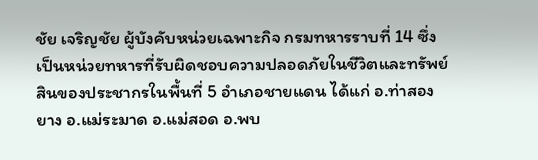ชัย เจริญชัย ผู้บังคับหน่วยเฉพาะกิจ กรมทหารราบที่ 14 ซึ่งเป็นหน่วยทหารที่รับผิดชอบความปลอดภัยในชีวิตและทรัพย์สินของประชากรในพื้นที่ 5 อำเภอชายแดน ได้แก่ อ.ท่าสองยาง อ.แม่ระมาด อ.แม่สอด อ.พบ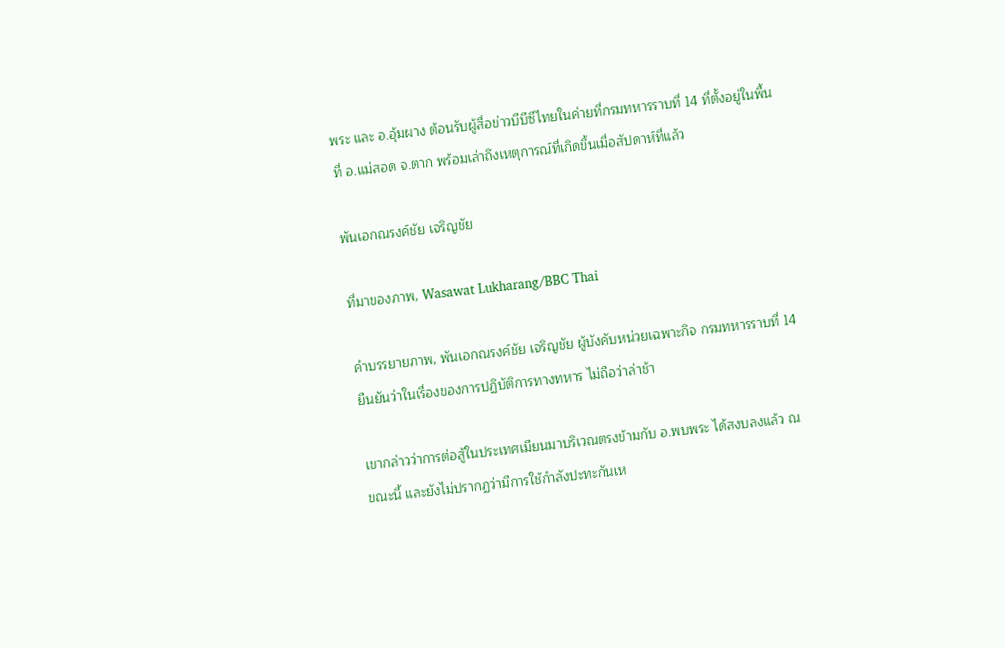พระ และ อ.อุ้มผาง ต้อนรับผู้สื่อข่าวบีบีซีไทยในค่ายที่กรมทหารราบที่ 14 ที่ตั้งอยู่ในพื้นที่ อ.แม่สอด จ.ตาก พร้อมเล่าถึงเหตุการณ์ที่เกิดขึ้นเมื่อสัปดาห์ที่แล้ว

พันเอกณรงค์ชัย เจริญชัย

ที่มาของภาพ, Wasawat Lukharang/BBC Thai

คำบรรยายภาพ, พันเอกณรงค์ชัย เจริญชัย ผู้บังคับหน่วยเฉพาะกิจ กรมทหารราบที่ 14 ยืนยันว่าในเรื่องของการปฏิบัติการทางทหาร ไม่ถือว่าล่าช้า

เขากล่าวว่าการต่อสู้ในประเทศเมียนมาบริเวณตรงข้ามกับ อ.พบพระ ได้สงบลงแล้ว ณ ขณะนี้ และยังไม่ปรากฏว่ามีการใช้กำลังปะทะกันเห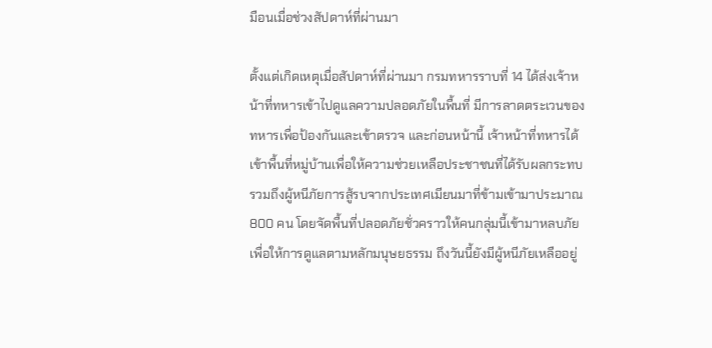มือนเมื่อช่วงสัปดาห์ที่ผ่านมา

ตั้งแต่เกิดเหตุเมื่อสัปดาห์ที่ผ่านมา กรมทหารราบที่ 14 ได้ส่งเจ้าหน้าที่ทหารเข้าไปดูแลความปลอดภัยในพื้นที่ มีการลาดตระเวนของทหารเพื่อป้องกันและเข้าตรวจ และก่อนหน้านี้ เจ้าหน้าที่ทหารได้เข้าพื้นที่หมู่บ้านเพื่อให้ความช่วยเหลือประชาชนที่ได้รับผลกระทบ รวมถึงผู้หนีภัยการสู้รบจากประเทศเมียนมาที่ข้ามเข้ามาประมาณ 800 คน โดยจัดพื้นที่ปลอดภัยชั่วคราวให้คนกลุ่มนี้เข้ามาหลบภัยเพื่อให้การดูแลตามหลักมนุษยธรรม ถึงวันนี้ยังมีผู้หนีภัยเหลืออยู่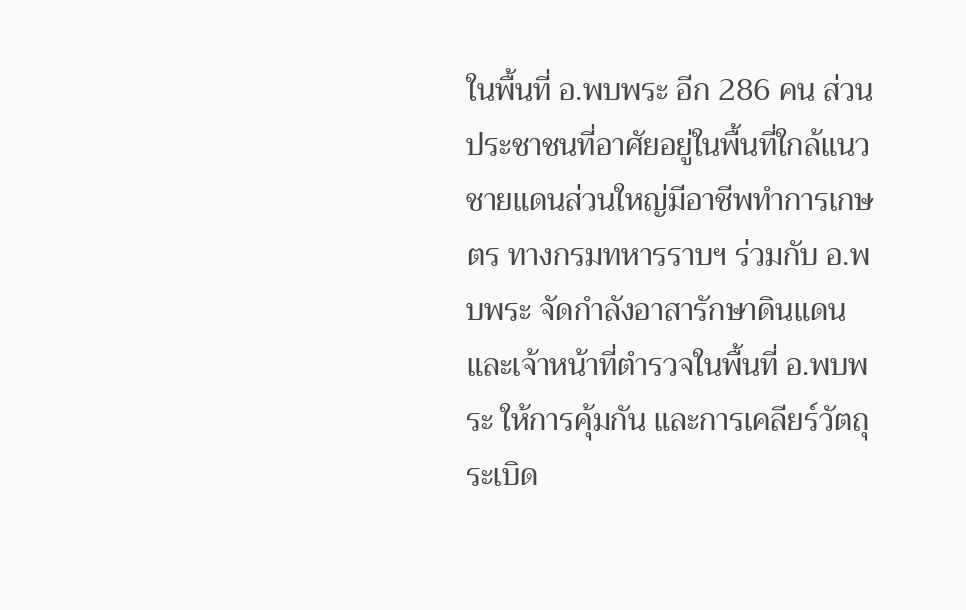ในพื้นที่ อ.พบพระ อีก 286 คน ส่วนประชาชนที่อาศัยอยู่ในพื้นที่ใกล้แนวชายแดนส่วนใหญ่มีอาชีพทำการเกษตร ทางกรมทหารราบฯ ร่วมกับ อ.พบพระ จัดกำลังอาสารักษาดินแดน และเจ้าหน้าที่ตำรวจในพื้นที่ อ.พบพระ ให้การคุ้มกัน และการเคลียร์วัตถุระเบิด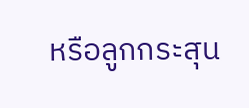หรือลูกกระสุน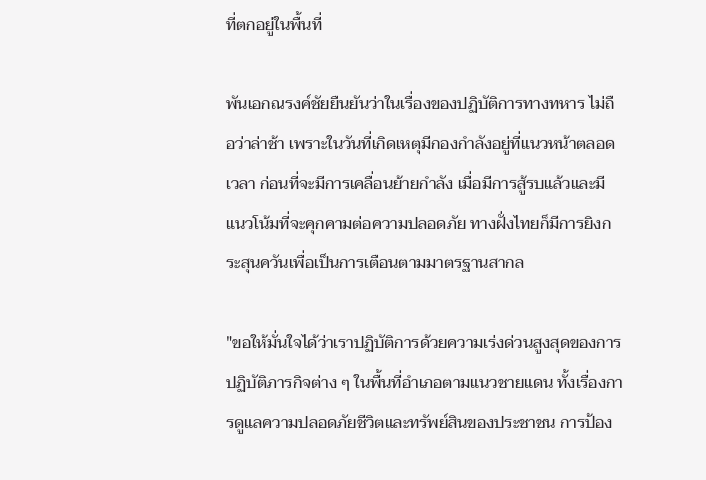ที่ตกอยู่ในพื้นที่

พันเอกณรงค์ชัยยืนยันว่าในเรื่องของปฏิบัติการทางทหาร ไม่ถือว่าล่าช้า เพราะในวันที่เกิดเหตุมีกองกำลังอยู่ที่แนวหน้าตลอดเวลา ก่อนที่จะมีการเคลื่อนย้ายกำลัง เมื่อมีการสู้รบแล้วและมีแนวโน้มที่จะคุกคามต่อความปลอดภัย ทางฝั่งไทยก็มีการยิงกระสุนควันเพื่อเป็นการเตือนตามมาตรฐานสากล

"ขอให้มั่นใจได้ว่าเราปฏิบัติการด้วยความเร่งด่วนสูงสุดของการปฏิบัติภารกิจต่าง ๆ ในพื้นที่อำเภอตามแนวชายแดน ทั้งเรื่องการดูแลความปลอดภัยชีวิตและทรัพย์สินของประชาชน การป้อง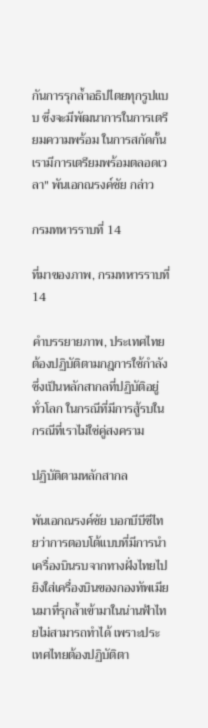กันการรุกล้ำอธิปไตยทุกรูปแบบ ซึ่งจะมีพัฒนาการในการเตรียมความพร้อม ในการสกัดกั้น เรามีการเตรียมพร้อมตลอดเวลา" พันเอกณรงค์ชัย กล่าว

กรมทหารราบที่ 14

ที่มาของภาพ, กรมทหารราบที่ 14

คำบรรยายภาพ, ประเทศไทยต้องปฏิบัติตามกฎการใช้กำลัง ซึ่งเป็นหลักสากลที่ปฏิบัติอยู่ทั่วโลก ในกรณีที่มีการสู้รบในกรณีที่เราไม่ใช่คู่สงคราม

ปฏิบัติตามหลักสากล

พันเอกณรงค์ชัย บอกบีบีซีไทยว่าการตอบโต้แบบที่มีการนำเครื่องบินรบจากทางฝั่งไทยไปยิงใส่เครื่องบินของกองทัพเมียนมาที่รุกล้ำเข้ามาในน่านฟ้าไทยไม่สามารถทำได้ เพราะประเทศไทยต้องปฏิบัติตา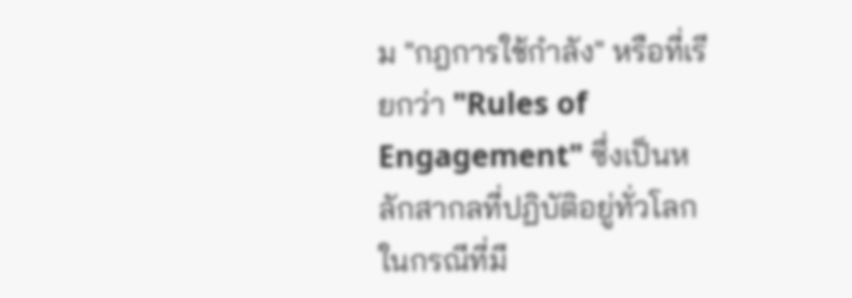ม "กฎการใช้กำลัง" หรือที่เรียกว่า "Rules of Engagement" ซึ่งเป็นหลักสากลที่ปฏิบัติอยู่ทั่วโลก ในกรณีที่มี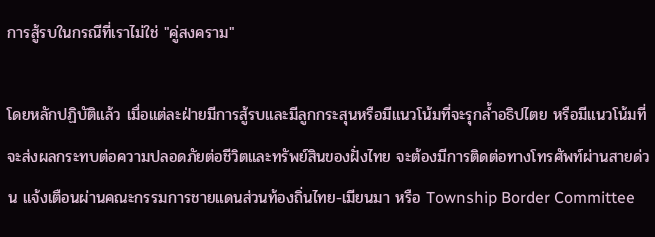การสู้รบในกรณีที่เราไม่ใช่ "คู่สงคราม"

โดยหลักปฏิบัติแล้ว เมื่อแต่ละฝ่ายมีการสู้รบและมีลูกกระสุนหรือมีแนวโน้มที่จะรุกล้ำอธิปไตย หรือมีแนวโน้มที่จะส่งผลกระทบต่อความปลอดภัยต่อชีวิตและทรัพย์สินของฝั่งไทย จะต้องมีการติดต่อทางโทรศัพท์ผ่านสายด่วน แจ้งเตือนผ่านคณะกรรมการชายแดนส่วนท้องถิ่นไทย-เมียนมา หรือ Township Border Committee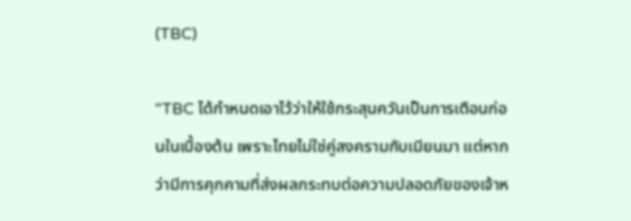(TBC)

"TBC ได้กำหนดเอาไว้ว่าให้ใช้กระสุนควันเป็นการเตือนก่อนในเบื้องต้น เพราะไทยไม่ใช่คู่สงครามกับเมียนมา แต่หากว่ามีการคุกคามที่ส่งผลกระทบต่อความปลอดภัยของเจ้าห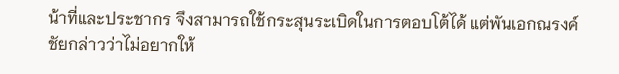น้าที่และประชากร จึงสามารถใช้กระสุนระเบิดในการตอบโต้ได้ แต่พันเอกณรงค์ชัยกล่าวว่าไม่อยากให้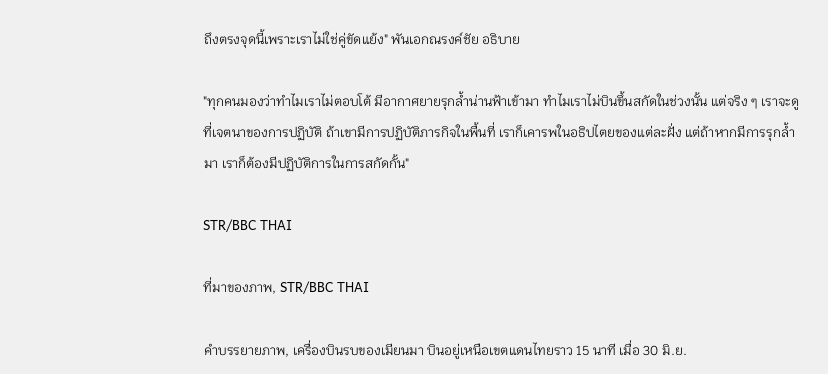ถึงตรงจุดนี้เพราะเราไม่ใช่คู่ขัดแย้ง" พันเอกณรงค์ชัย อธิบาย

"ทุกคนมองว่าทำไมเราไม่ตอบโต้ มีอากาศยายรุกล้ำน่านฟ้าเข้ามา ทำไมเราไม่บินขึ้นสกัดในช่วงนั้น แต่จริง ๆ เราจะดูที่เจตนาของการปฏิบัติ ถ้าเขามีการปฏิบัติภารกิจในพื้นที่ เราก็เคารพในอธิปไตยของแต่ละฝั่ง แต่ถ้าหากมีการรุกล้ำมา เราก็ต้องมีปฏิบัติการในการสกัดกั้น"

STR/BBC THAI

ที่มาของภาพ, STR/BBC THAI

คำบรรยายภาพ, เครื่องบินรบของเมียนมา บินอยู่เหนือเขตแดนไทยราว 15 นาที เมื่อ 30 มิ.ย.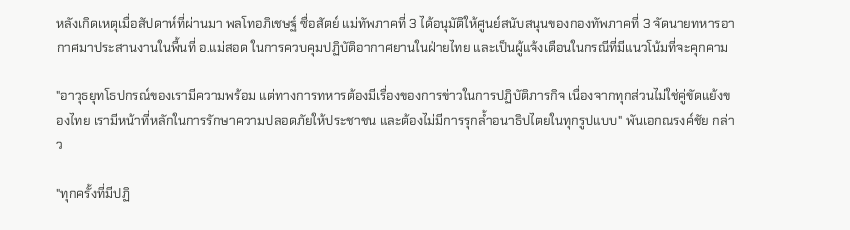หลังเกิดเหตุเมื่อสัปดาห์ที่ผ่านมา พลโทอภิเชษฐ์ ซื่อสัตย์ แม่ทัพภาคที่ 3 ได้อนุมัติให้ศูนย์สนับสนุนของกองทัพภาคที่ 3 จัดนายทหารอากาศมาประสานงานในพื้นที่ อ.แม่สอด ในการควบคุมปฏิบัติอากาศยานในฝ่ายไทย และเป็นผู้แจ้งเตือนในกรณีที่มีแนวโน้มที่จะคุกคาม

"อาวุธยุทโธปกรณ์ของเรามีความพร้อม แต่ทางการทหารต้องมีเรื่องของการข่าวในการปฏิบัติภารกิจ เนื่องจากทุกส่วนไม่ใช่คู่ขัดแย้งของไทย เรามีหน้าที่หลักในการรักษาความปลอดภัยให้ประชาชน และต้องไม่มีการรุกล้ำอนาธิปไตยในทุกรูปแบบ" พันเอกณรงค์ชัย กล่าว

"ทุกครั้งที่มีปฏิ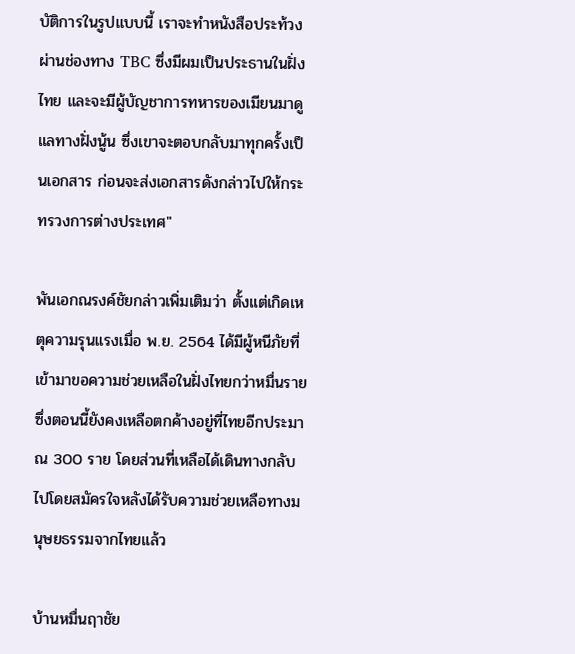บัติการในรูปแบบนี้ เราจะทำหนังสือประท้วงผ่านช่องทาง TBC ซึ่งมีผมเป็นประธานในฝั่งไทย และจะมีผู้บัญชาการทหารของเมียนมาดูแลทางฝั่งนู้น ซึ่งเขาจะตอบกลับมาทุกครั้งเป็นเอกสาร ก่อนจะส่งเอกสารดังกล่าวไปให้กระทรวงการต่างประเทศ"

พันเอกณรงค์ชัยกล่าวเพิ่มเติมว่า ตั้งแต่เกิดเหตุความรุนแรงเมื่อ พ.ย. 2564 ได้มีผู้หนีภัยที่เข้ามาขอความช่วยเหลือในฝั่งไทยกว่าหมื่นราย ซึ่งตอนนี้ยังคงเหลือตกค้างอยู่ที่ไทยอีกประมาณ 300 ราย โดยส่วนที่เหลือได้เดินทางกลับไปโดยสมัครใจหลังได้รับความช่วยเหลือทางมนุษยธรรมจากไทยแล้ว

บ้านหมื่นฤาชัย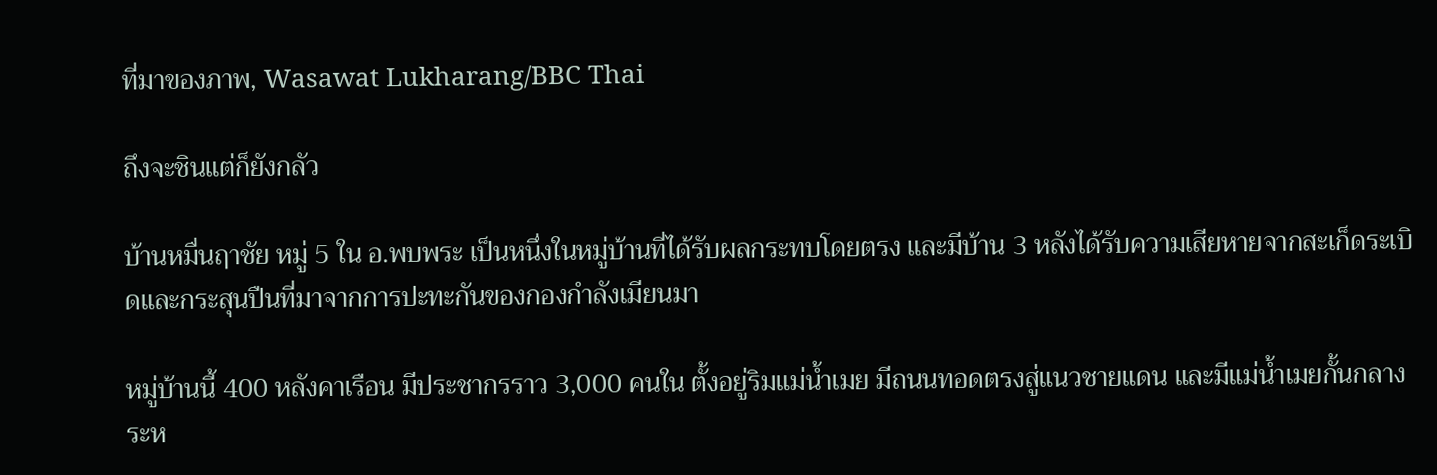ที่มาของภาพ, Wasawat Lukharang/BBC Thai

ถึงจะชินแต่ก็ยังกลัว

บ้านหมื่นฤาชัย หมู่ 5 ใน อ.พบพระ เป็นหนึ่งในหมู่บ้านที่ได้รับผลกระทบโดยตรง และมีบ้าน 3 หลังได้รับความเสียหายจากสะเก็ดระเบิดและกระสุนปืนที่มาจากการปะทะกันของกองกำลังเมียนมา

หมู่บ้านนี้ 400 หลังคาเรือน มีประชากรราว 3,000 คนใน ตั้งอยู่ริมแม่น้ำเมย มีถนนทอดตรงสู่แนวชายแดน และมีแม่น้ำเมยกั้นกลางระห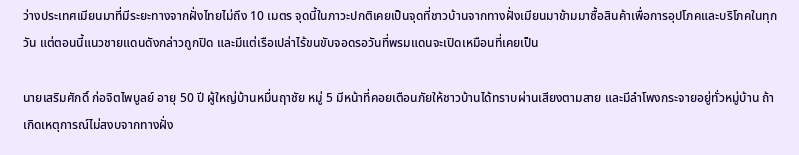ว่างประเทศเมียนมาที่มีระยะทางจากฝั่งไทยไม่ถึง 10 เมตร จุดนี้ในภาวะปกติเคยเป็นจุดที่ชาวบ้านจากทางฝั่งเมียนมาข้ามมาซื้อสินค้าเพื่อการอุปโภคและบริโภคในทุกวัน แต่ตอนนี้แนวชายแดนดังกล่าวถูกปิด และมีแต่เรือเปล่าไร้ขนขับจอดรอวันที่พรมแดนจะเปิดเหมือนที่เคยเป็น

นายเสริมศักดิ์ ก่อจิตไพบูลย์ อายุ 50 ปี ผู้ใหญ่บ้านหมื่นฤาชัย หมู่ 5 มีหน้าที่คอยเตือนภัยให้ชาวบ้านได้ทราบผ่านเสียงตามสาย และมีลำโพงกระจายอยู่ทั่วหมู่บ้าน ถ้าเกิดเหตุการณ์ไม่สงบจากทางฝั่ง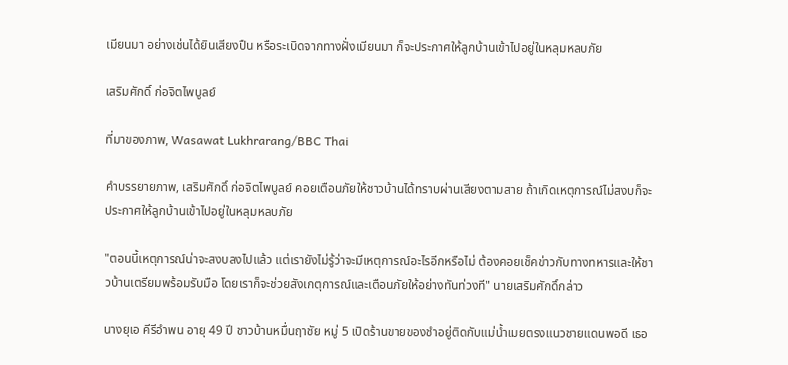เมียนมา อย่างเช่นได้ยินเสียงปืน หรือระเบิดจากทางฝั่งเมียนมา ก็จะประกาศให้ลูกบ้านเข้าไปอยู่ในหลุมหลบภัย

เสริมศักดิ์ ก่อจิตไพบูลย์

ที่มาของภาพ, Wasawat Lukhrarang/BBC Thai

คำบรรยายภาพ, เสริมศักดิ์ ก่อจิตไพบูลย์ คอยเตือนภัยให้ชาวบ้านได้ทราบผ่านเสียงตามสาย ถ้าเกิดเหตุการณ์ไม่สงบก็จะประกาศให้ลูกบ้านเข้าไปอยู่ในหลุมหลบภัย

"ตอนนี้เหตุการณ์น่าจะสงบลงไปแล้ว แต่เรายังไม่รู้ว่าจะมีเหตุการณ์อะไรอีกหรือไม่ ต้องคอยเช็คข่าวกับทางทหารและให้ชาวบ้านเตรียมพร้อมรับมือ โดยเราก็จะช่วยสังเกตุการณ์และเตือนภัยให้อย่างทันท่วงที" นายเสริมศักดิ์กล่าว

นางยุเอ คีรีอำพน อายุ 49 ปี ชาวบ้านหมื่นฤาชัย หมู่ 5 เปิดร้านขายของชำอยู่ติดกับแม่น้ำเมยตรงแนวชายแดนพอดี เธอ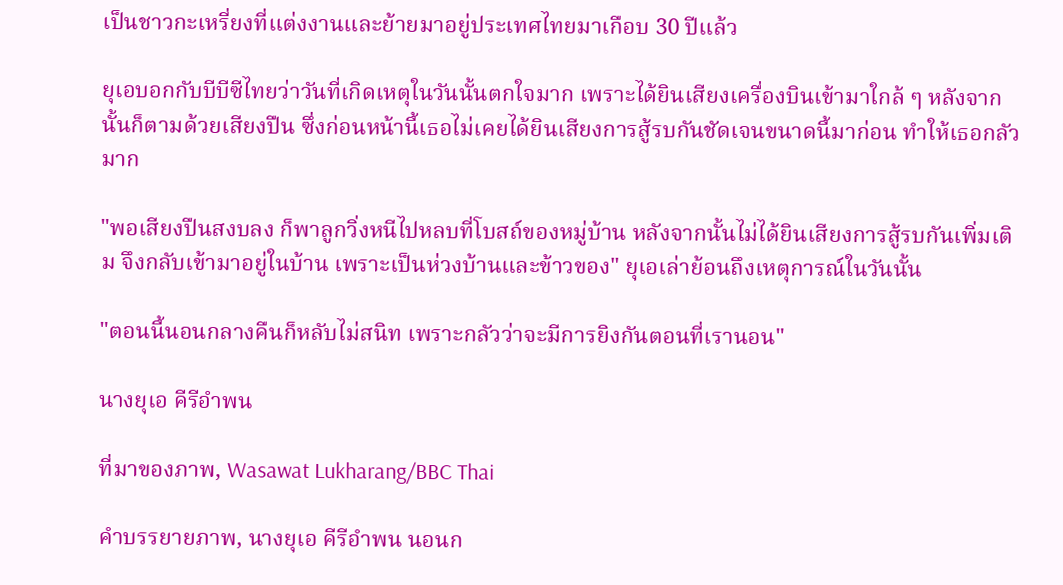เป็นชาวกะเหรี่ยงที่แต่งงานและย้ายมาอยู่ประเทศไทยมาเกือบ 30 ปีแล้ว

ยุเอบอกกับบีบีซีไทยว่าวันที่เกิดเหตุในวันนั้นตกใจมาก เพราะได้ยินเสียงเครื่องบินเข้ามาใกล้ ๆ หลังจากนั้นก็ตามด้วยเสียงปืน ซึ่งก่อนหน้านี้เธอไม่เคยได้ยินเสียงการสู้รบกันชัดเจนขนาดนี้มาก่อน ทำให้เธอกลัวมาก

"พอเสียงปืนสงบลง ก็พาลูกวิ่งหนีไปหลบที่โบสถ์ของหมู่บ้าน หลังจากนั้นไม่ได้ยินเสียงการสู้รบกันเพิ่มเติม จึงกลับเข้ามาอยู่ในบ้าน เพราะเป็นห่วงบ้านและข้าวของ" ยุเอเล่าย้อนถึงเหตุการณ์ในวันนั้น

"ตอนนี้นอนกลางคืนก็หลับไม่สนิท เพราะกลัวว่าจะมีการยิงกันตอนที่เรานอน"

นางยุเอ คีรีอำพน

ที่มาของภาพ, Wasawat Lukharang/BBC Thai

คำบรรยายภาพ, นางยุเอ คีรีอำพน นอนก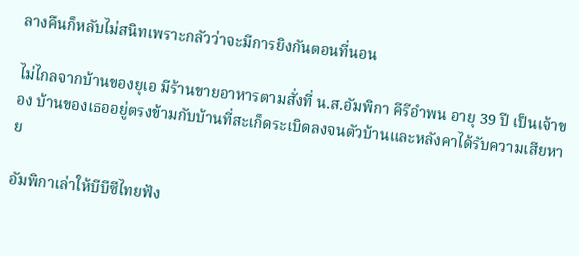ลางคืนก็หลับไม่สนิทเพราะกลัวว่าจะมีการยิงกันตอนที่นอน

ไม่ไกลจากบ้านของยุเอ มีร้านขายอาหารตามสั่งที่ น.ส.อัมพิกา คีรีอำพน อายุ 39 ปี เป็นเจ้าของ บ้านของเธออยู่ตรงข้ามกับบ้านที่สะเก็ดระเบิดลงจนตัวบ้านและหลังคาได้รับความเสียหาย

อัมพิกาเล่าให้บีบีซีไทยฟัง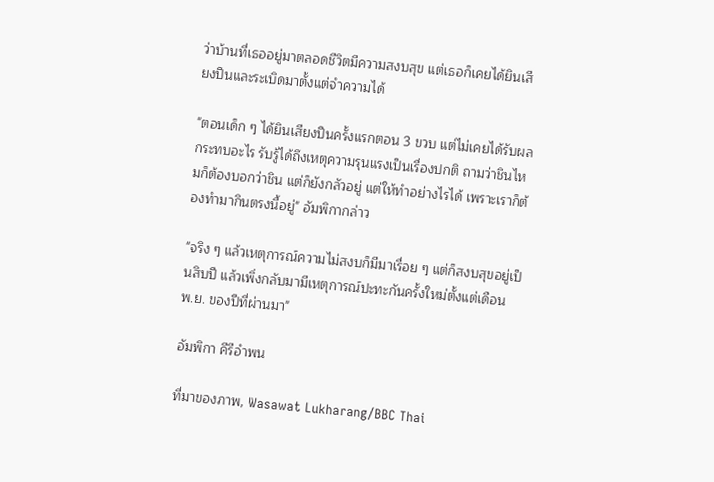ว่าบ้านที่เธออยู่มาตลอดชีวิตมีความสงบสุข แต่เธอก็เคยได้ยินเสียงปืนและระเบิดมาตั้งแต่จำความได้

"ตอนเด็ก ๆ ได้ยินเสียงปืนครั้งแรกตอน 3 ขวบ แต่ไม่เคยได้รับผลกระทบอะไร รับรู้ได้ถึงเหตุความรุนแรงเป็นเรื่องปกติ ถามว่าชินไหมก็ต้องบอกว่าชิน แต่ก็ยังกลัวอยู่ แต่ให้ทำอย่างไรได้ เพราะเราก็ต้องทำมากินตรงนี้อยู่" อัมพิกากล่าว

"จริง ๆ แล้วเหตุการณ์ความไม่สงบก็มีมาเรื่อย ๆ แต่ก็สงบสุขอยู่เป็นสิบปี แล้วเพิ่งกลับมามีเหตุการณ์ปะทะกันครั้งใหม่ตั้งแต่เดือน พ.ย. ของปีที่ผ่านมา"

อัมพิกา คีรีอำพน

ที่มาของภาพ, Wasawat Lukharang/BBC Thai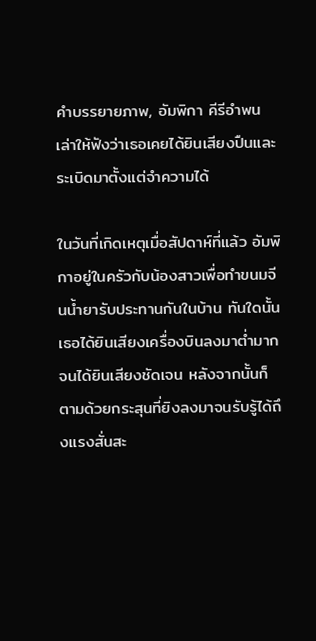คำบรรยายภาพ, อัมพิกา คีรีอำพน เล่าให้ฟังว่าเธอเคยได้ยินเสียงปืนและระเบิดมาตั้งแต่จำความได้

ในวันที่เกิดเหตุเมื่อสัปดาห์ที่แล้ว อัมพิกาอยู่ในครัวกับน้องสาวเพื่อทำขนมจีนน้ำยารับประทานกันในบ้าน ทันใดนั้นเธอได้ยินเสียงเครื่องบินลงมาต่ำมากจนได้ยินเสียงชัดเจน หลังจากนั้นก็ตามด้วยกระสุนที่ยิงลงมาจนรับรู้ได้ถึงแรงสั่นสะ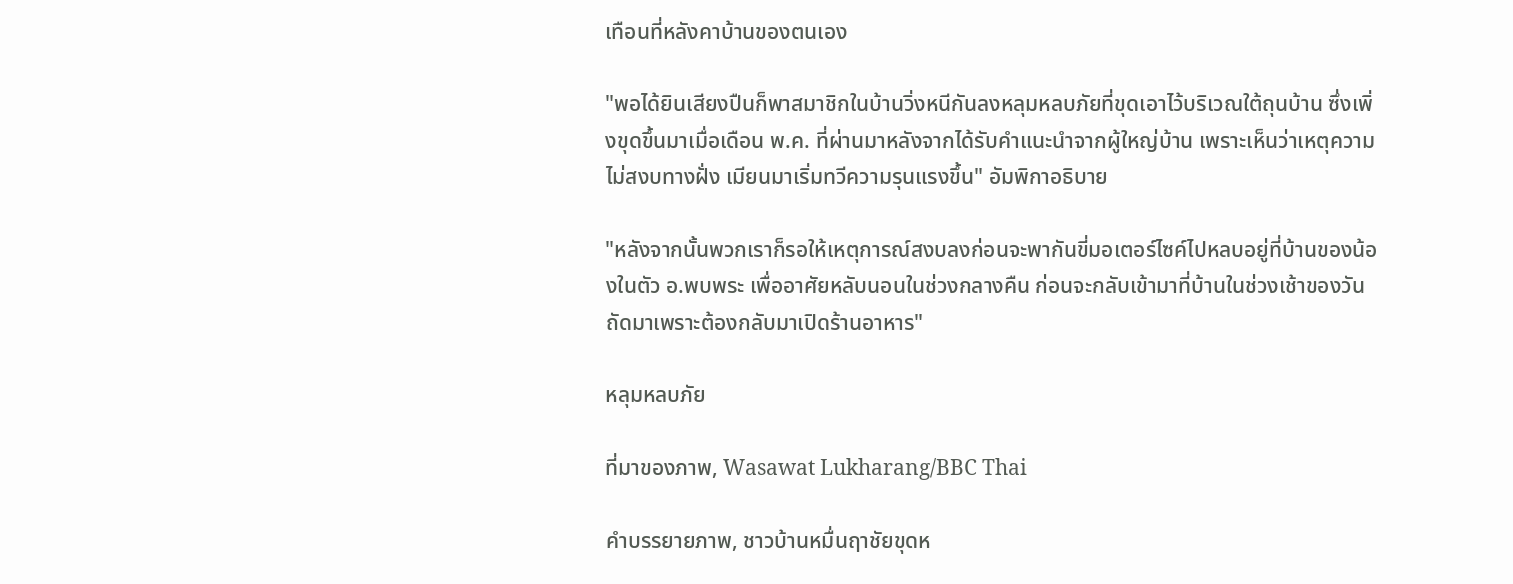เทือนที่หลังคาบ้านของตนเอง

"พอได้ยินเสียงปืนก็พาสมาชิกในบ้านวิ่งหนีกันลงหลุมหลบภัยที่ขุดเอาไว้บริเวณใต้ถุนบ้าน ซึ่งเพิ่งขุดขึ้นมาเมื่อเดือน พ.ค. ที่ผ่านมาหลังจากได้รับคำแนะนำจากผู้ใหญ่บ้าน เพราะเห็นว่าเหตุความไม่สงบทางฝั่ง เมียนมาเริ่มทวีความรุนแรงขึ้น" อัมพิกาอธิบาย

"หลังจากนั้นพวกเราก็รอให้เหตุการณ์สงบลงก่อนจะพากันขี่มอเตอร์ไซค์ไปหลบอยู่ที่บ้านของน้องในตัว อ.พบพระ เพื่ออาศัยหลับนอนในช่วงกลางคืน ก่อนจะกลับเข้ามาที่บ้านในช่วงเช้าของวันถัดมาเพราะต้องกลับมาเปิดร้านอาหาร"

หลุมหลบภัย

ที่มาของภาพ, Wasawat Lukharang/BBC Thai

คำบรรยายภาพ, ชาวบ้านหมื่นฤาชัยขุดห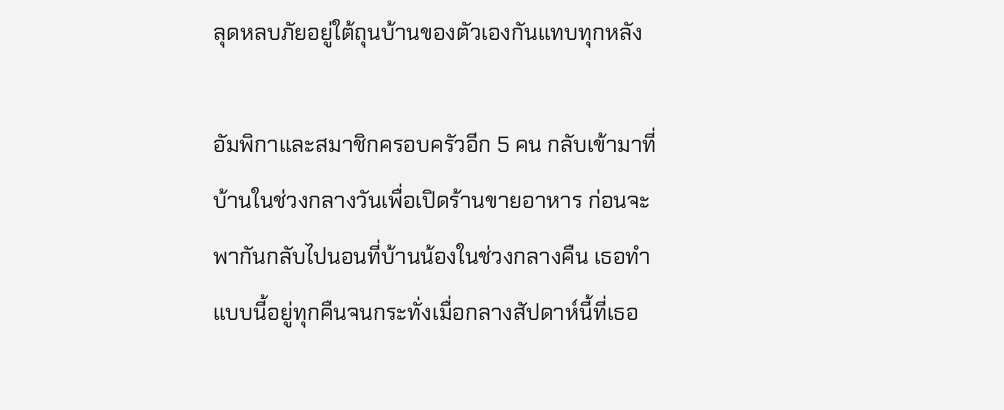ลุดหลบภัยอยู่ใต้ถุนบ้านของตัวเองกันแทบทุกหลัง

อัมพิกาและสมาชิกครอบครัวอีก 5 คน กลับเข้ามาที่บ้านในช่วงกลางวันเพื่อเปิดร้านขายอาหาร ก่อนจะพากันกลับไปนอนที่บ้านน้องในช่วงกลางคืน เธอทำแบบนี้อยู่ทุกคืนจนกระทั่งเมื่อกลางสัปดาห์นี้ที่เธอ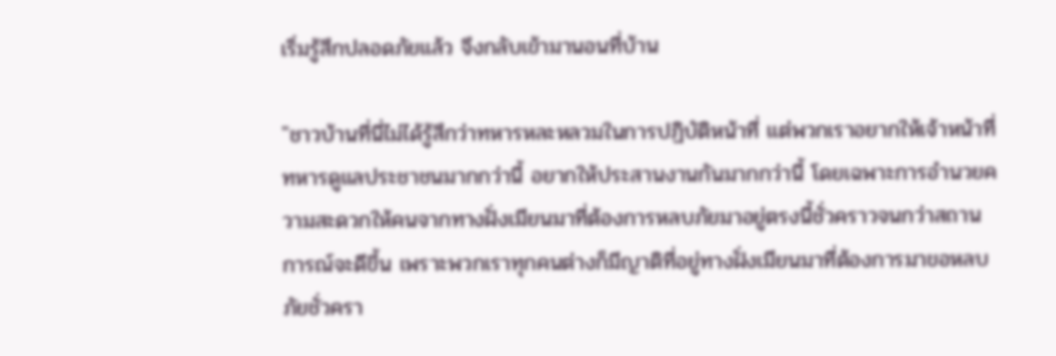เริ่มรู้สึกปลอดภัยแล้ว จึงกลับเข้ามานอนที่บ้าน

"ชาวบ้านที่นี่ไม่ได้รู้สึกว่าทหารหละหลวมในการปฏิบัติหน้าที่ แต่พวกเราอยากให้เจ้าหน้าที่ทหารดูแลประชาชนมากกว่านี้ อยากให้ประสานงานกันมากกว่านี้ โดยเฉพาะการอำนวยความสะดวกให้คนจากทางฝั่งเมียนมาที่ต้องการหลบภัยมาอยู่ตรงนี้ชั่วคราวจนกว่าสถานการณ์จะดีขึ้น เพราะพวกเราทุกคนต่างก็มีญาติที่อยู่ทางฝั่งเมียนมาที่ต้องการมาขอหลบภัยชั่วครา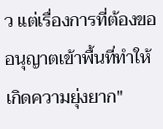ว แต่เรื่องการที่ต้องขออนุญาตเข้าพื้นที่ทำให้เกิดความยุ่งยาก"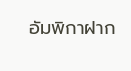อัมพิกาฝาก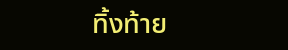ทิ้งท้าย